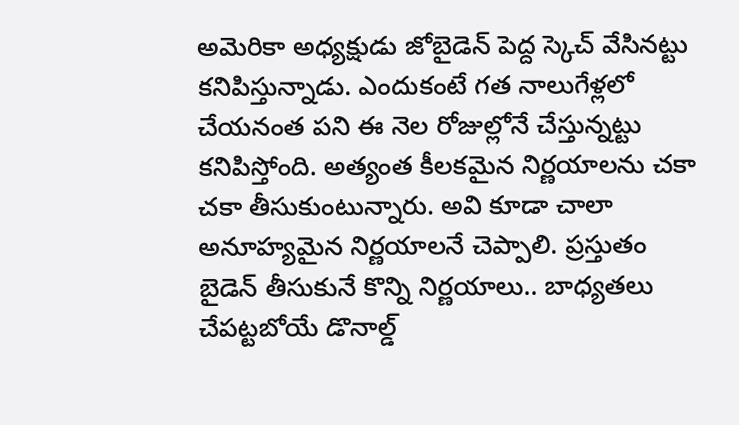అమెరికా అధ్యక్షుడు జోబైడెన్ పెద్ద స్కెచ్ వేసినట్టు కనిపిస్తున్నాడు. ఎందుకంటే గత నాలుగేళ్లలో చేయనంత పని ఈ నెల రోజుల్లోనే చేస్తున్నట్టు కనిపిస్తోంది. అత్యంత కీలకమైన నిర్ణయాలను చకా చకా తీసుకుంటున్నారు. అవి కూడా చాలా అనూహ్యమైన నిర్ణయాలనే చెప్పాలి. ప్రస్తుతం బైడెన్ తీసుకునే కొన్ని నిర్ణయాలు.. బాధ్యతలు చేపట్టబోయే డొనాల్డ్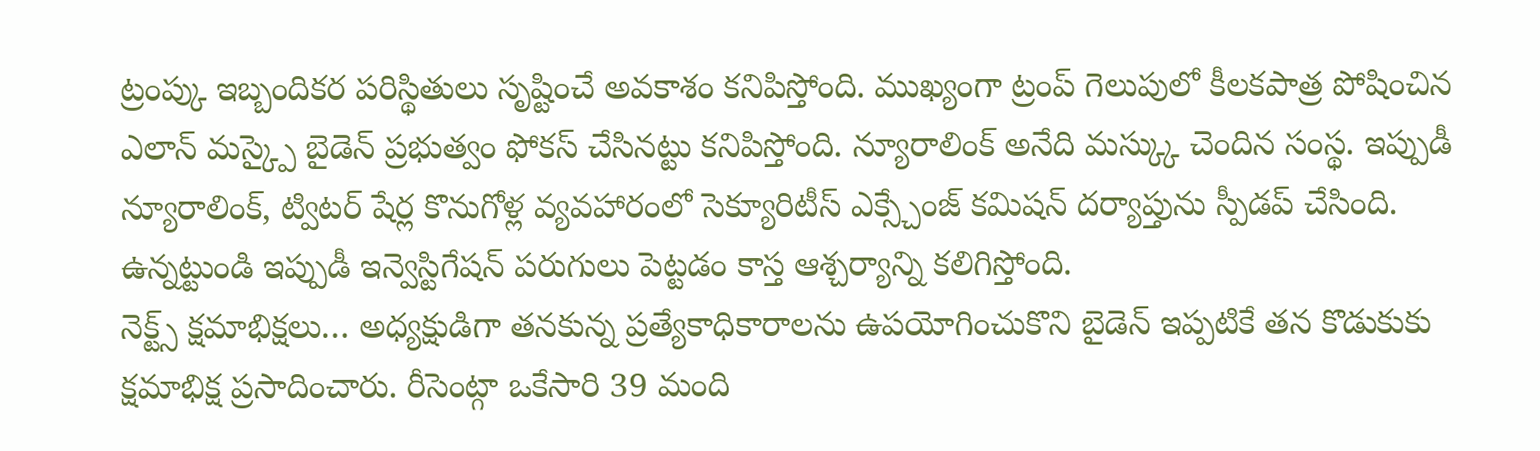ట్రంప్కు ఇబ్బందికర పరిస్థితులు సృష్టించే అవకాశం కనిపిస్తోంది. ముఖ్యంగా ట్రంప్ గెలుపులో కీలకపాత్ర పోషించిన ఎలాన్ మస్క్పై బైడెన్ ప్రభుత్వం ఫోకస్ చేసినట్టు కనిపిస్తోంది. న్యూరాలింక్ అనేది మస్క్కు చెందిన సంస్థ. ఇప్పుడీ న్యూరాలింక్, ట్విటర్ షేర్ల కొనుగోళ్ల వ్యవహారంలో సెక్యూరిటీస్ ఎక్స్చేంజ్ కమిషన్ దర్యాప్తును స్పీడప్ చేసింది. ఉన్నట్టుండి ఇప్పుడీ ఇన్వెస్టిగేషన్ పరుగులు పెట్టడం కాస్త ఆశ్చర్యాన్ని కలిగిస్తోంది.
నెక్ట్స్ క్షమాభిక్షలు… అధ్యక్షుడిగా తనకున్న ప్రత్యేకాధికారాలను ఉపయోగించుకొని బైడెన్ ఇప్పటికే తన కొడుకుకు క్షమాభిక్ష ప్రసాదించారు. రీసెంట్గా ఒకేసారి 39 మంది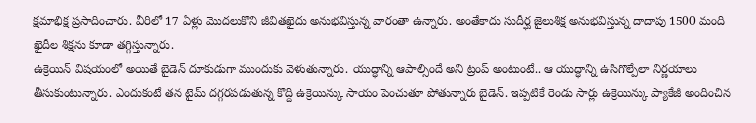క్షమాభిక్ష ప్రసాదించారు. వీరిలో 17 ఏళ్లు మొదలుకొని జీవితఖైదు అనుభవిస్తున్న వారంతా ఉన్నారు. అంతేకాదు సుదీర్ఘ జైలుశిక్ష అనుభవిస్తున్న దాదాపు 1500 మంది ఖైదీల శిక్షను కూడా తగ్గిస్తున్నారు.
ఉక్రెయిన్ విషయంలో అయితే బైడెన్ దూకుడుగా ముందుకు వెళుతున్నారు. యుద్ధాన్ని ఆపాల్సిందే అని ట్రంప్ అంటుంటే.. ఆ యుద్ధాన్ని ఉసిగొల్పేలా నిర్ణయాలు తీసుకుంటున్నారు. ఎందుకంటే తన టైమ్ దగ్గరపడుతున్న కొద్ది ఉక్రెయిన్కు సాయం పెంచుతూ పోతున్నారు బైడెన్. ఇప్పటికే రెండు సార్లు ఉక్రెయిన్కు ప్యాకేజీ అందించిన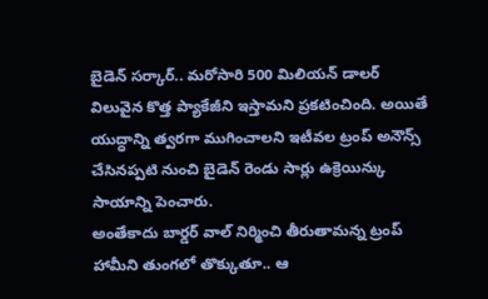బైడెన్ సర్కార్.. మరోసారి 500 మిలియన్ డాలర్ విలువైన కొత్త ప్యాకేజీని ఇస్తామని ప్రకటించింది. అయితే యుద్ధాన్ని త్వరగా ముగించాలని ఇటీవల ట్రంప్ అనౌన్స్ చేసినప్పటి నుంచి బైడెన్ రెండు సార్లు ఉక్రెయిన్కు సాయాన్ని పెంచారు.
అంతేకాదు బార్డర్ వాల్ నిర్మించి తీరుతామన్న ట్రంప్ హామీని తుంగలో తొక్కుతూ.. ఆ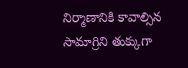నిర్మాణానికి కావాల్సిన సామాగ్రిని తుక్కుగా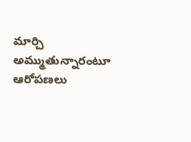మార్చి అమ్ముతున్నారంటూ ఆరోపణలు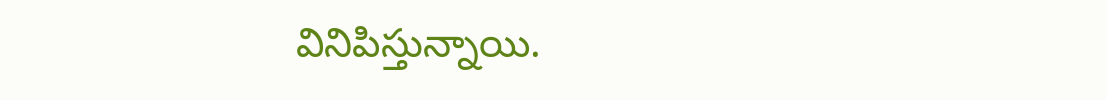వినిపిస్తున్నాయి.